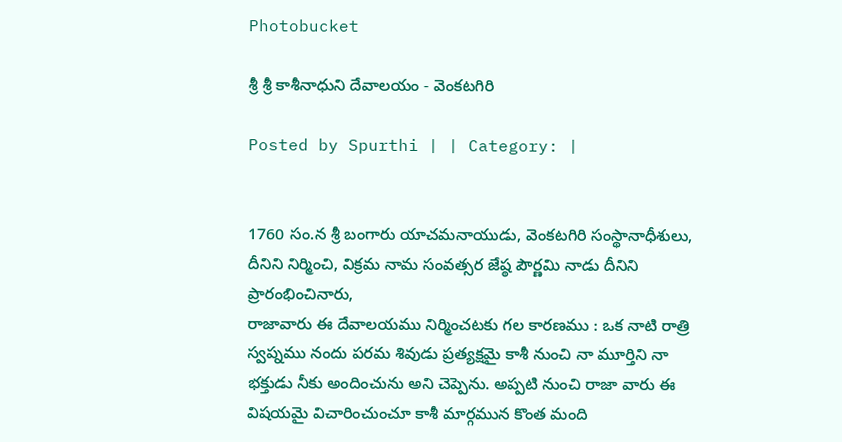Photobucket

శ్రీ శ్రీ కాశీనాధుని దేవాలయం - వెంకటగిరి

Posted by Spurthi | | Category: |


1760 సం.న శ్రీ బంగారు యాచమనాయుడు, వెంకటగిరి సంస్థానాధీశులు, దీనిని నిర్మించి, విక్రమ నామ సంవత్సర జేష్ఠ పౌర్ణమి నాడు దీనిని ప్రారంభించినారు,
రాజావారు ఈ దేవాలయము నిర్మించటకు గల కారణము : ఒక నాటి రాత్రి స్వప్నము నందు పరమ శివుడు ప్రత్యక్షమై కాశీ నుంచి నా మూర్తిని నా భక్తుడు నీకు అందించును అని చెప్పెను. అప్పటి నుంచి రాజా వారు ఈ విషయమై విచారించుంచూ కాశీ మార్గమున కొంత మంది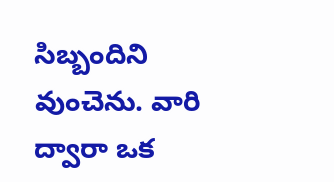సిబ్బందిని వుంచెను. వారి ద్వారా ఒక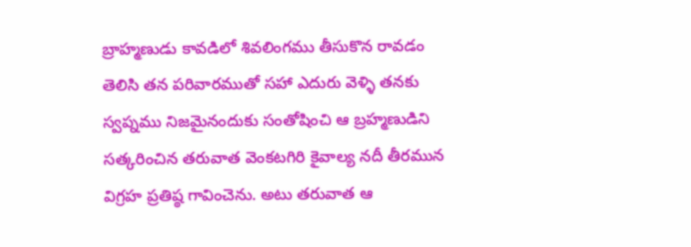బ్రాహ్మణుడు కావడిలో శివలింగము తీసుకొన రావడం తెలిసి తన పరివారముతో సహా ఎదురు వెళ్ళి తనకు స్వప్నము నిజమైనందుకు సంతోషించి ఆ బ్రహ్మణుడిని సత్కరించిన తరువాత వెంకటగిరి కైవాల్య నదీ తీరమున విగ్రహ ప్రతిష్ఠ గావించెను. అటు తరువాత ఆ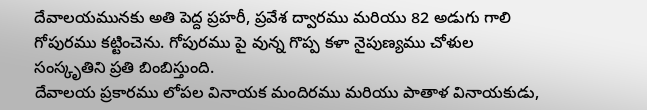దేవాలయమునకు అతి పెద్ద ప్రహరీ, ప్రవేశ ద్వారము మరియు 82 అడుగు గాలి గోపురము కట్టించెను. గోపురము పై వున్న గొప్ప కళా నైపుణ్యము చోళుల సంస్కృతిని ప్రతి బింబిస్తుంది.
దేవాలయ ప్రకారము లోపల వినాయక మందిరము మరియు పాతాళ వినాయకుడు,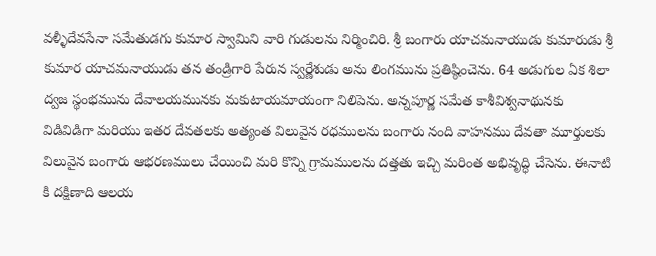వళ్ళీదేవసేనా సమేతుడగు కుమార స్వామిని వారి గుడులను నిర్మించిరి. శ్రీ బంగారు యాచమనాయుడు కుమారుడు శ్రీ కుమార యాచమనాయుడు తన తండ్రిగారి పేరున స్వర్ణేశుడు అను లింగమును ప్రతిష్ఠించెను. 64 అడుగుల ఏక శిలా ద్వజ స్థంభమును దేవాలయమునకు మకుటాయమాయంగా నిలిపెను. అన్నపూర్ణ సమేత కాశీవిశ్వనాథునకు విడివిడిగా మరియు ఇతర దేవతలకు అత్యంత విలువైన రధములను బంగారు నంది వాహనము దేవతా మూర్తులకు విలువైన బంగారు ఆభరణములు చేయించి మరి కొన్ని గ్రామములను దత్తతు ఇచ్చి మరింత అభివృద్ధి చేసెను. ఈనాటి కి దక్షిణాది ఆలయ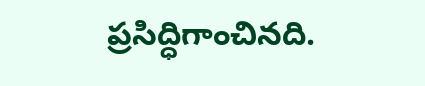ప్రసిద్ధిగాంచినది.